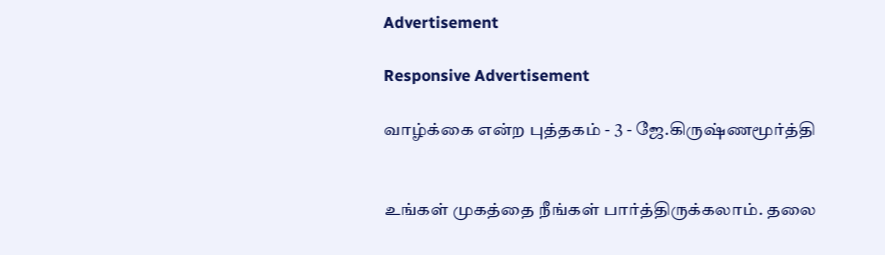Advertisement

Responsive Advertisement

வாழ்க்கை என்ற புத்தகம் - 3 - ஜே.கிருஷ்ணமூர்த்தி


உங்கள் முகத்தை நீங்கள் பார்த்திருக்கலாம். தலை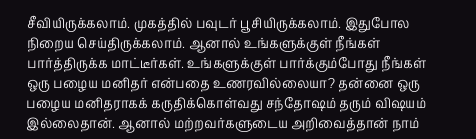சீவியிருக்கலாம். முகத்தில் பவுடர் பூசியிருக்கலாம். இதுபோல நிறைய செய்திருக்கலாம். ஆனால் உங்களுக்குள் நீங்கள் பார்த்திருக்க மாட்டீர்கள். உங்களுக்குள் பார்க்கும்போது நீங்கள் ஒரு பழைய மனிதர் என்பதை உணரவில்லையா? தன்னை ஒரு பழைய மனிதராகக் கருதிக்கொள்வது சந்தோஷம் தரும் விஷயம் இல்லைதான். ஆனால் மற்றவர்களுடைய அறிவைத்தான் நாம்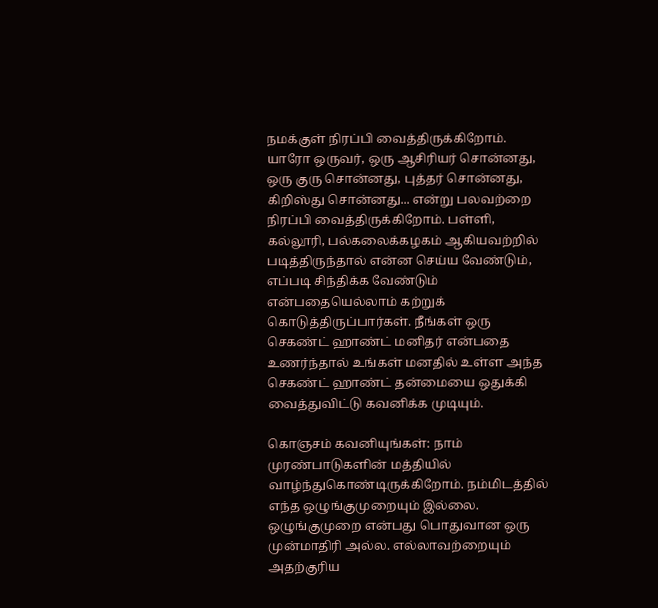நமக்குள் நிரப்பி வைத்திருக்கிறோம். யாரோ ஒருவர், ஒரு ஆசிரியர் சொன்னது, ஒரு குரு சொன்னது, புத்தர் சொன்னது, கிறிஸ்து சொன்னது... என்று பலவற்றை நிரப்பி வைத்திருக்கிறோம். பள்ளி, கல்லூரி, பல்கலைக்கழகம் ஆகியவற்றில் படித்திருந்தால் என்ன செய்ய வேண்டும், எப்படி சிந்திக்க வேண்டும் என்பதையெல்லாம் கற்றுக் கொடுத்திருப்பார்கள். நீங்கள் ஒரு செகண்ட் ஹாண்ட் மனிதர் என்பதை உணர்ந்தால் உங்கள் மனதில் உள்ள அந்த செகண்ட் ஹாண்ட் தன்மையை ஒதுக்கி வைத்துவிட்டு கவனிக்க முடியும்.

கொஞசம் கவனியுங்கள்: நாம் முரண்பாடுகளின் மத்தியில் வாழ்ந்துகொண்டிருக்கிறோம். நம்மிடத்தில் எந்த ஒழுங்குமுறையும் இல்லை. ஒழுங்குமுறை என்பது பொதுவான ஒரு முன்மாதிரி அல்ல. எல்லாவற்றையும் அதற்குரிய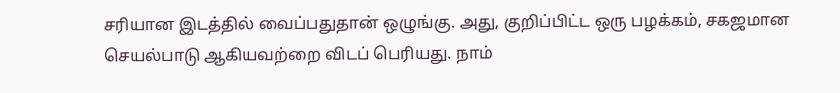சரியான இடத்தில் வைப்பதுதான் ஒழுங்கு. அது, குறிப்பிட்ட ஒரு பழக்கம், சகஜமான செயல்பாடு ஆகியவற்றை விடப் பெரியது. நாம்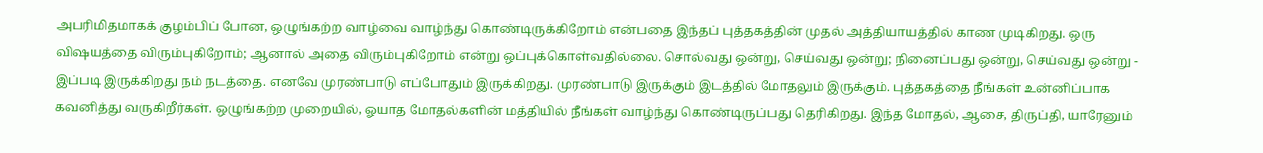அபரிமிதமாகக் குழம்பிப் போன, ஒழுங்கற்ற வாழ்வை வாழ்ந்து கொண்டிருக்கிறோம் என்பதை இந்தப் புத்தகத்தின் முதல் அத்தியாயத்தில் காண முடிகிறது. ஒரு விஷயத்தை விரும்புகிறோம்; ஆனால் அதை விரும்புகிறோம் என்று ஒப்புக்கொள்வதில்லை. சொல்வது ஒன்று, செய்வது ஒன்று; நினைப்பது ஒன்று, செய்வது ஒன்று - இப்படி இருக்கிறது நம் நடத்தை. எனவே முரண்பாடு எப்போதும் இருக்கிறது. முரண்பாடு இருக்கும் இடத்தில் மோதலும் இருக்கும். புத்தகத்தை நீங்கள் உன்னிப்பாக கவனித்து வருகிறீர்கள். ஒழுங்கற்ற முறையில், ஓயாத மோதல்களின் மத்தியில் நீங்கள் வாழ்ந்து கொண்டிருப்பது தெரிகிறது. இந்த மோதல், ஆசை, திருப்தி, யாரேனும்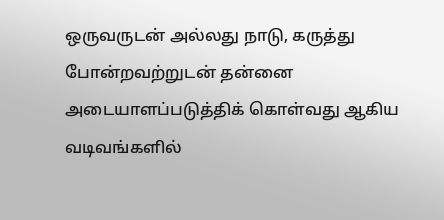ஒருவருடன் அல்லது நாடு, கருத்து போன்றவற்றுடன் தன்னை அடையாளப்படுத்திக் கொள்வது ஆகிய வடிவங்களில்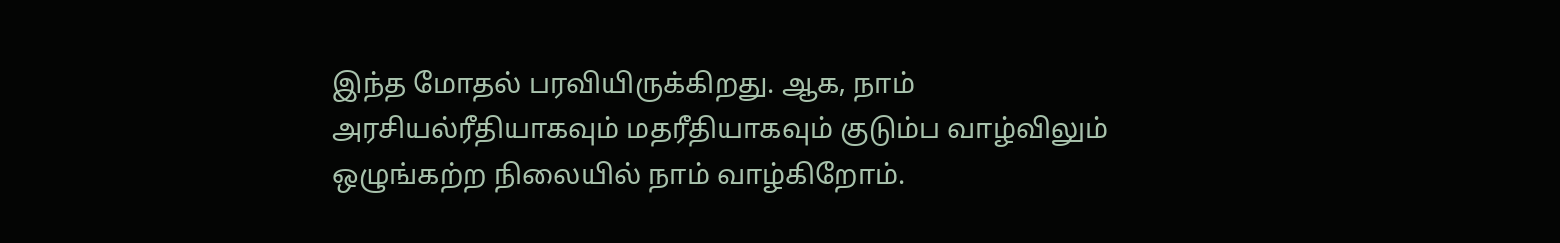இந்த மோதல் பரவியிருக்கிறது. ஆக, நாம் அரசியல்ரீதியாகவும் மதரீதியாகவும் குடும்ப வாழ்விலும் ஒழுங்கற்ற நிலையில் நாம் வாழ்கிறோம்.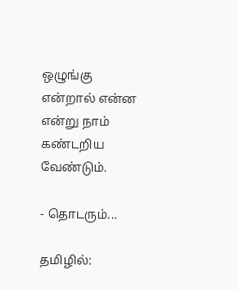ஒழுங்கு என்றால் என்ன என்று நாம் கண்டறிய வேண்டும்.

- தொடரும்...

தமிழில்: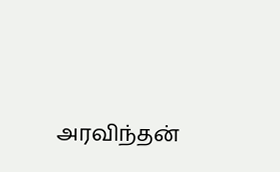அரவிந்தன்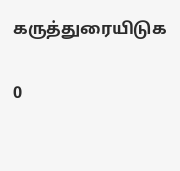கருத்துரையிடுக

0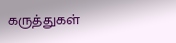கருத்துகள்